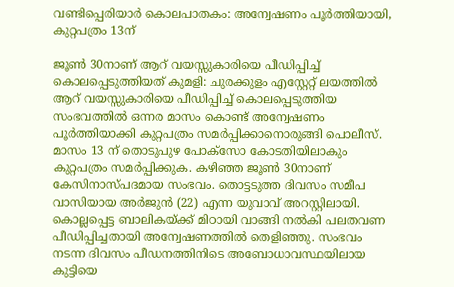വണ്ടിപ്പെരിയാർ കൊലപാതകം: അന്വേഷണം പൂർത്തിയായി, കുറ്റപത്രം 13ന്

ജൂൺ 30നാണ് ആറ് വയസ്സുകാരിയെ പീഡിപ്പിച്ച് കൊലപ്പെടുത്തിയത് കുമളി: ചുരക്കുളം എസ്റ്റേറ്റ് ലയത്തിൽ ആറ് വയസ്സുകാരിയെ പീഡിപ്പിച്ച് കൊലപ്പെടുത്തിയ സംഭവത്തിൽ ഒന്നര മാസം കൊണ്ട് അന്വേഷണം പൂർത്തിയാക്കി കുറ്റപത്രം സമർപ്പിക്കാനൊരുങ്ങി പൊലീസ്. മാസം 13 ന് തൊടുപുഴ പോക്സോ കോടതിയിലാകും കുറ്റപത്രം സമർപ്പിക്കുക. കഴിഞ്ഞ ജൂൺ 30നാണ് കേസിനാസ്പദമായ സംഭവം. തൊട്ടടുത്ത ദിവസം സമീപ വാസിയായ അർജുൻ (22) എന്ന യുവാവ് അറസ്റ്റിലായി. കൊല്ലപ്പെട്ട ബാലികയ്ക്ക് മിഠായി വാങ്ങി നൽകി പലതവണ പീഡിപ്പിച്ചതായി അന്വേഷണത്തിൽ തെളിഞ്ഞു. സംഭവം നടന്ന ദിവസം പീഡനത്തിനിടെ അബോധാവസ്ഥയിലായ കുട്ടിയെ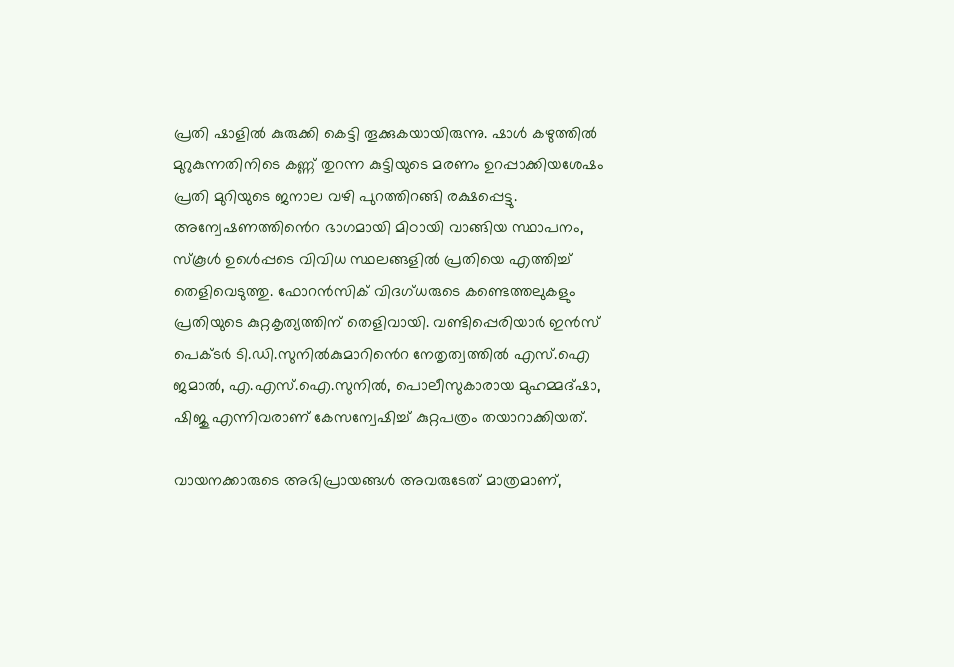പ്രതി ഷാളിൽ കുരുക്കി കെട്ടി തൂക്കുകയായിരുന്നു. ഷാൾ കഴുത്തിൽ മുറുകുന്നതിനിടെ കണ്ണ് തുറന്ന കുട്ടിയുടെ മരണം ഉറപ്പാക്കിയശേഷം പ്രതി മുറിയുടെ ജനാല വഴി പുറത്തിറങ്ങി രക്ഷപ്പെട്ടു. അന്വേഷണത്തിൻെറ ഭാഗമായി മിഠായി വാങ്ങിയ സ്ഥാപനം, സ്കൂൾ ഉൾെപ്പടെ വിവിധ സ്ഥലങ്ങളിൽ പ്രതിയെ എത്തിച്ച് തെളിവെടുത്തു. ഫോറൻസിക് വിദഗ്ധരുടെ കണ്ടെത്തലുകളും പ്രതിയുടെ കുറ്റകൃത്യത്തിന് തെളിവായി. വണ്ടിപ്പെരിയാർ ഇൻസ് പെക്ടർ ടി.ഡി.സുനിൽകുമാറിൻെറ നേതൃത്വത്തിൽ എസ്.ഐ ജമാൽ, എ.എസ്.ഐ.സുനിൽ, പൊലീസുകാരായ മുഹമ്മദ്ഷാ, ഷിജു എന്നിവരാണ് കേസന്വേഷിച്ച് കുറ്റപത്രം തയാറാക്കിയത്.

വായനക്കാരുടെ അഭിപ്രായങ്ങള്‍ അവരുടേത് മാത്രമാണ്,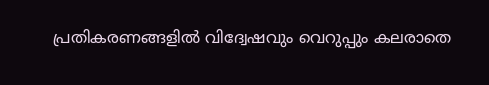പ്രതികരണങ്ങളിൽ വിദ്വേഷവും വെറുപ്പും കലരാതെ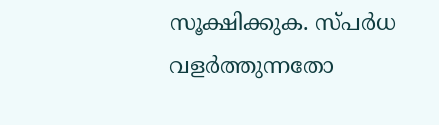സൂക്ഷിക്കുക. സ്പർധ വളർത്തുന്നതോ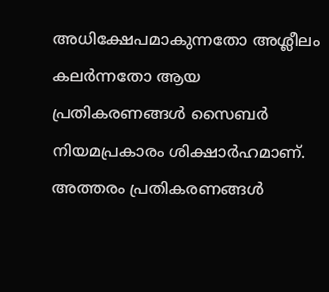അധിക്ഷേപമാകുന്നതോ അശ്ലീലം കലർന്നതോ ആയ പ്രതികരണങ്ങൾ സൈബർ നിയമപ്രകാരം ശിക്ഷാർഹമാണ്. അത്തരം പ്രതികരണങ്ങൾ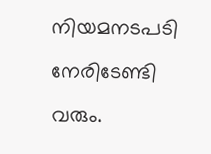നിയമനടപടി നേരിടേണ്ടി വരും.